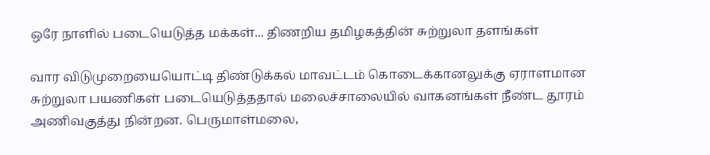ஒரே நாளில் படையெடுத்த மக்கள்... திணறிய தமிழகத்தின் சுற்றுலா தளங்கள்

வார விடுமுறையையொட்டி திண்டுக்கல் மாவட்டம் கொடைக்கானலுக்கு ஏராளமான சுற்றுலா பயணிகள் படையெடுத்ததால் மலைச்சாலையில் வாகனங்கள் நீண்ட தூரம் அணிவகுத்து நின்றன. பெருமாள்மலை,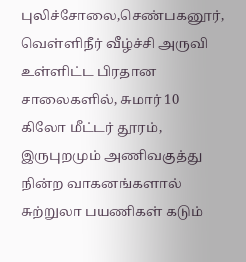புலிச்சோலை,செண்பகனூர், வெள்ளிநீர் வீழ்ச்சி அருவி உள்ளிட்ட பிரதான சாலைகளில், சுமார் 10 கிலோ மீட்டர் தூரம், இருபுறமும் அணிவகுத்து நின்ற வாகனங்களால் சுற்றுலா பயணிகள் கடும்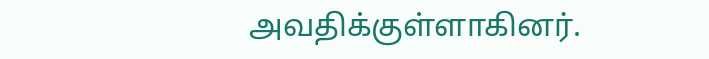அவதிக்குள்ளாகினர்.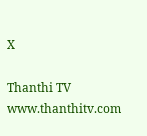X

Thanthi TV
www.thanthitv.com